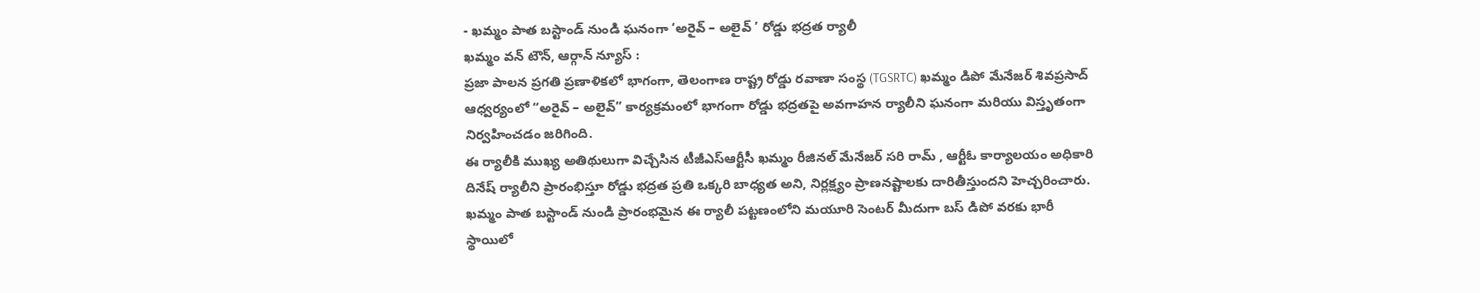- ఖమ్మం పాత బస్టాండ్ నుండి ఘనంగా ‘అరైవ్ – అలైవ్ ’ రోడ్డు భద్రత ర్యాలీ
ఖమ్మం వన్ టౌన్, ఆర్గాన్ న్యూస్ :
ప్రజా పాలన ప్రగతి ప్రణాళికలో భాగంగా, తెలంగాణ రాష్ట్ర రోడ్డు రవాణా సంస్థ (TGSRTC) ఖమ్మం డిపో మేనేజర్ శివప్రసాద్ ఆధ్వర్యంలో “అరైవ్ – అలైవ్” కార్యక్రమంలో భాగంగా రోడ్డు భద్రతపై అవగాహన ర్యాలీని ఘనంగా మరియు విస్తృతంగా నిర్వహించడం జరిగింది.
ఈ ర్యాలీకి ముఖ్య అతిథులుగా విచ్చేసిన టీజీఎస్ఆర్టీసీ ఖమ్మం రీజినల్ మేనేజర్ సరి రామ్ , ఆర్టీఓ కార్యాలయం అధికారి దినేష్ ర్యాలీని ప్రారంభిస్తూ రోడ్డు భద్రత ప్రతి ఒక్కరి బాధ్యత అని, నిర్లక్ష్యం ప్రాణనష్టాలకు దారితీస్తుందని హెచ్చరించారు.
ఖమ్మం పాత బస్టాండ్ నుండి ప్రారంభమైన ఈ ర్యాలీ పట్టణంలోని మయూరి సెంటర్ మీదుగా బస్ డిపో వరకు భారీ స్థాయిలో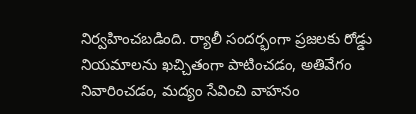నిర్వహించబడింది. ర్యాలీ సందర్భంగా ప్రజలకు రోడ్డు నియమాలను ఖచ్చితంగా పాటించడం, అతివేగం నివారించడం, మద్యం సేవించి వాహనం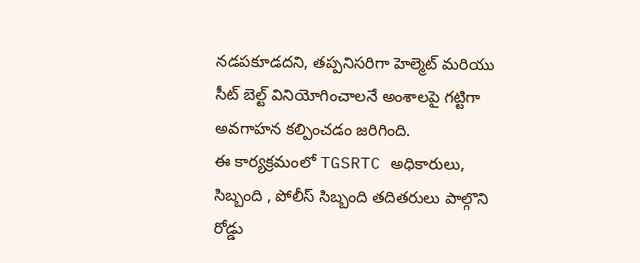నడపకూడదని, తప్పనిసరిగా హెల్మెట్ మరియు సీట్ బెల్ట్ వినియోగించాలనే అంశాలపై గట్టిగా అవగాహన కల్పించడం జరిగింది.
ఈ కార్యక్రమంలో TGSRTC అధికారులు, సిబ్బంది , పోలీస్ సిబ్బంది తదితరులు పాల్గొని రోడ్డు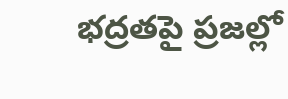భద్రతపై ప్రజల్లో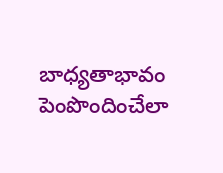బాధ్యతాభావం పెంపొందించేలా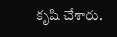కృషి చేశారు.